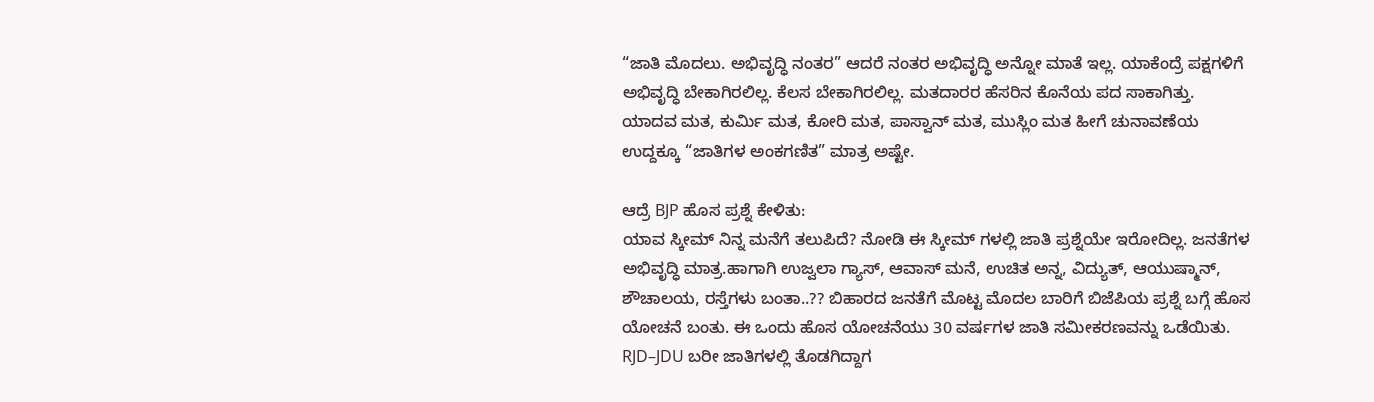“ಜಾತಿ ಮೊದಲು. ಅಭಿವೃದ್ಧಿ ನಂತರ” ಆದರೆ ನಂತರ ಅಭಿವೃದ್ಧಿ ಅನ್ನೋ ಮಾತೆ ಇಲ್ಲ. ಯಾಕೆಂದ್ರೆ ಪಕ್ಷಗಳಿಗೆ ಅಭಿವೃದ್ಧಿ ಬೇಕಾಗಿರಲಿಲ್ಲ. ಕೆಲಸ ಬೇಕಾಗಿರಲಿಲ್ಲ. ಮತದಾರರ ಹೆಸರಿನ ಕೊನೆಯ ಪದ ಸಾಕಾಗಿತ್ತು.
ಯಾದವ ಮತ, ಕುರ್ಮಿ ಮತ, ಕೋರಿ ಮತ, ಪಾಸ್ವಾನ್ ಮತ, ಮುಸ್ಲಿಂ ಮತ ಹೀಗೆ ಚುನಾವಣೆಯ ಉದ್ದಕ್ಕೂ “ಜಾತಿಗಳ ಅಂಕಗಣಿತ” ಮಾತ್ರ ಅಷ್ಟೇ.

ಆದ್ರೆ BJP ಹೊಸ ಪ್ರಶ್ನೆ ಕೇಳಿತು:
ಯಾವ ಸ್ಕೀಮ್ ನಿನ್ನ ಮನೆಗೆ ತಲುಪಿದೆ? ನೋಡಿ ಈ ಸ್ಕೀಮ್ ಗಳಲ್ಲಿ ಜಾತಿ ಪ್ರಶ್ನೆಯೇ ಇರೋದಿಲ್ಲ. ಜನತೆಗಳ ಅಭಿವೃದ್ಧಿ ಮಾತ್ರ.ಹಾಗಾಗಿ ಉಜ್ವಲಾ ಗ್ಯಾಸ್, ಆವಾಸ್ ಮನೆ, ಉಚಿತ ಅನ್ನ, ವಿದ್ಯುತ್, ಆಯುಷ್ಮಾನ್, ಶೌಚಾಲಯ, ರಸ್ತೆಗಳು ಬಂತಾ..?? ಬಿಹಾರದ ಜನತೆಗೆ ಮೊಟ್ಟ ಮೊದಲ ಬಾರಿಗೆ ಬಿಜೆಪಿಯ ಪ್ರಶ್ನೆ ಬಗ್ಗೆ ಹೊಸ ಯೋಚನೆ ಬಂತು. ಈ ಒಂದು ಹೊಸ ಯೋಚನೆಯು 30 ವರ್ಷಗಳ ಜಾತಿ ಸಮೀಕರಣವನ್ನು ಒಡೆಯಿತು.
RJD–JDU ಬರೀ ಜಾತಿಗಳಲ್ಲಿ ತೊಡಗಿದ್ದಾಗ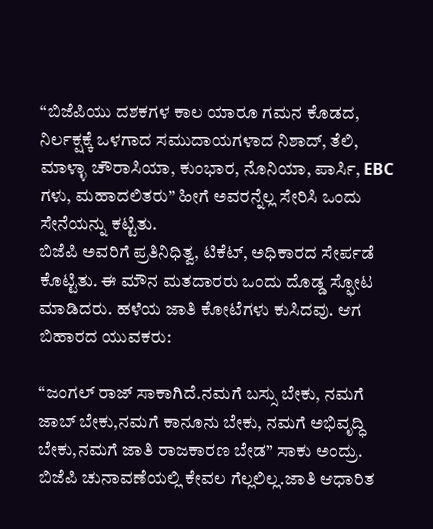“ಬಿಜೆಪಿಯು ದಶಕಗಳ ಕಾಲ ಯಾರೂ ಗಮನ ಕೊಡದ, ನಿರ್ಲಕ್ಷಕ್ಕೆ ಒಳಗಾದ ಸಮುದಾಯಗಳಾದ ನಿಶಾದ್, ತೆಲಿ, ಮಾಳ್ಳಾ ಚೌರಾಸಿಯಾ, ಕುಂಭಾರ, ನೊನಿಯಾ, ಪಾರ್ಸಿ, EBC ಗಳು, ಮಹಾದಲಿತರು” ಹೀಗೆ ಅವರನ್ನೆಲ್ಲ ಸೇರಿಸಿ ಒಂದು ಸೇನೆಯನ್ನು ಕಟ್ಟಿತು.
ಬಿಜೆಪಿ ಅವರಿಗೆ ಪ್ರತಿನಿಧಿತ್ವ, ಟಿಕೆಟ್, ಅಧಿಕಾರದ ಸೇರ್ಪಡೆ ಕೊಟ್ಟಿತು. ಈ ಮೌನ ಮತದಾರರು ಒಂದು ದೊಡ್ಡ ಸ್ಫೋಟ ಮಾಡಿದರು. ಹಳೆಯ ಜಾತಿ ಕೋಟೆಗಳು ಕುಸಿದವು. ಆಗ ಬಿಹಾರದ ಯುವಕರು:

“ಜಂಗಲ್ ರಾಜ್ ಸಾಕಾಗಿದೆ.ನಮಗೆ ಬಸ್ಸು ಬೇಕು, ನಮಗೆ ಜಾಬ್ ಬೇಕು,ನಮಗೆ ಕಾನೂನು ಬೇಕು, ನಮಗೆ ಅಭಿವೃದ್ಧಿ ಬೇಕು,ನಮಗೆ ಜಾತಿ ರಾಜಕಾರಣ ಬೇಡ” ಸಾಕು ಅಂದ್ರು.
ಬಿಜೆಪಿ ಚುನಾವಣೆಯಲ್ಲಿ ಕೇವಲ ಗೆಲ್ಲಲಿಲ್ಲ.ಜಾತಿ ಆಧಾರಿತ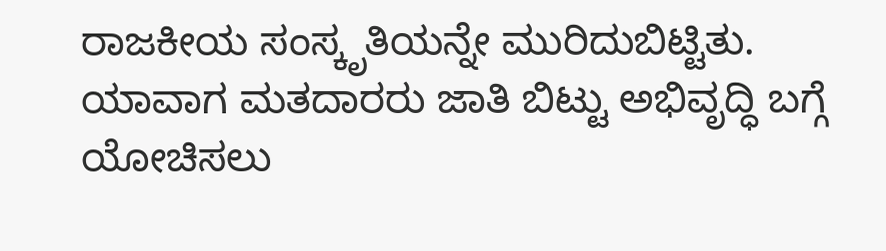ರಾಜಕೀಯ ಸಂಸ್ಕೃತಿಯನ್ನೇ ಮುರಿದುಬಿಟ್ಟಿತು.
ಯಾವಾಗ ಮತದಾರರು ಜಾತಿ ಬಿಟ್ಟು ಅಭಿವೃದ್ಧಿ ಬಗ್ಗೆ ಯೋಚಿಸಲು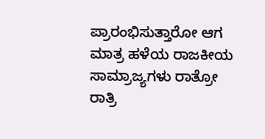ಪ್ರಾರಂಭಿಸುತ್ತಾರೋ ಆಗ ಮಾತ್ರ ಹಳೆಯ ರಾಜಕೀಯ ಸಾಮ್ರಾಜ್ಯಗಳು ರಾತ್ರೋ ರಾತ್ರಿ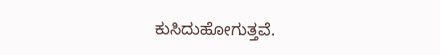ಕುಸಿದುಹೋಗುತ್ತವೆ.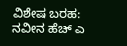ವಿಶೇಷ ಬರಹ: ನವೀನ ಹೆಚ್ ಎ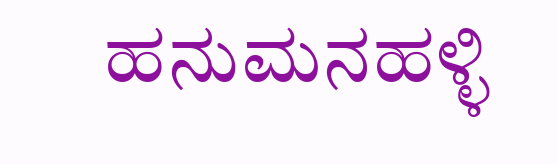ಹನುಮನಹಳ್ಳಿ